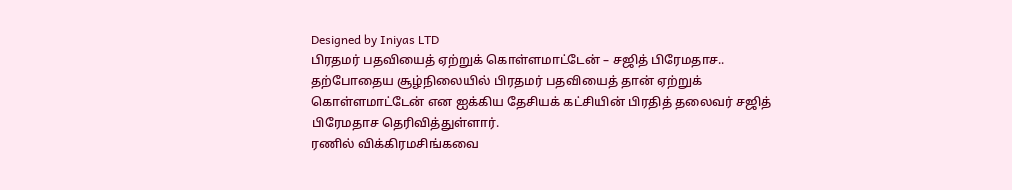Designed by Iniyas LTD
பிரதமர் பதவியைத் ஏற்றுக் கொள்ளமாட்டேன் – சஜித் பிரேமதாச..
தற்போதைய சூழ்நிலையில் பிரதமர் பதவியைத் தான் ஏற்றுக் கொள்ளமாட்டேன் என ஐக்கிய தேசியக் கட்சியின் பிரதித் தலைவர் சஜித் பிரேமதாச தெரிவித்துள்ளார்.
ரணில் விக்கிரமசிங்கவை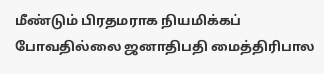மீண்டும் பிரதமராக நியமிக்கப் போவதில்லை ஜனாதிபதி மைத்திரிபால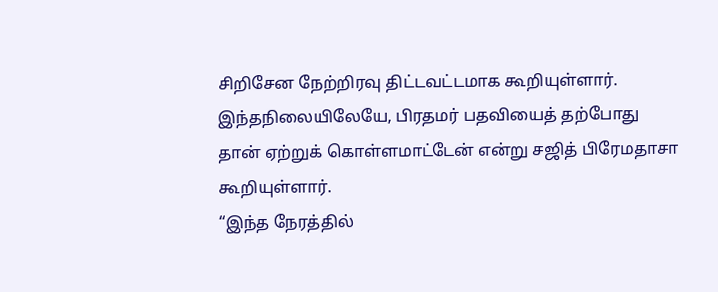சிறிசேன நேற்றிரவு திட்டவட்டமாக கூறியுள்ளார்.
இந்தநிலையிலேயே, பிரதமர் பதவியைத் தற்போது தான் ஏற்றுக் கொள்ளமாட்டேன் என்று சஜித் பிரேமதாசா கூறியுள்ளார்.
“இந்த நேரத்தில்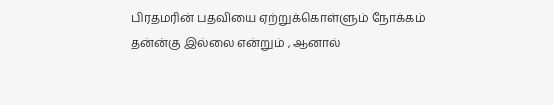பிரதமரின் பதவியை ஏற்றுக்கொள்ளும் நோக்கம் தன்ன்கு இல்லை என்றும் , ஆனால்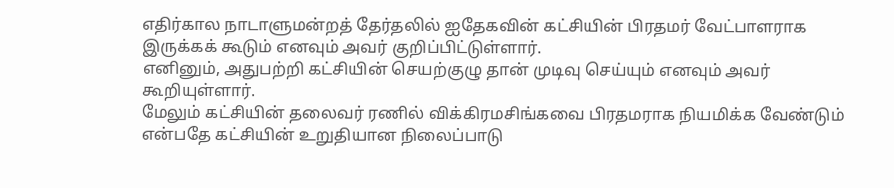எதிர்கால நாடாளுமன்றத் தேர்தலில் ஐதேகவின் கட்சியின் பிரதமர் வேட்பாளராக இருக்கக் கூடும் எனவும் அவர் குறிப்பிட்டுள்ளார்.
எனினும், அதுபற்றி கட்சியின் செயற்குழு தான் முடிவு செய்யும் எனவும் அவர் கூறியுள்ளார்.
மேலும் கட்சியின் தலைவர் ரணில் விக்கிரமசிங்கவை பிரதமராக நியமிக்க வேண்டும் என்பதே கட்சியின் உறுதியான நிலைப்பாடு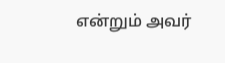என்றும் அவர்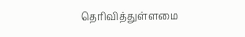தெரிவித்துள்ளமை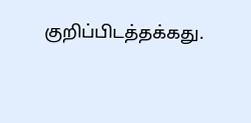குறிப்பிடத்தக்கது.